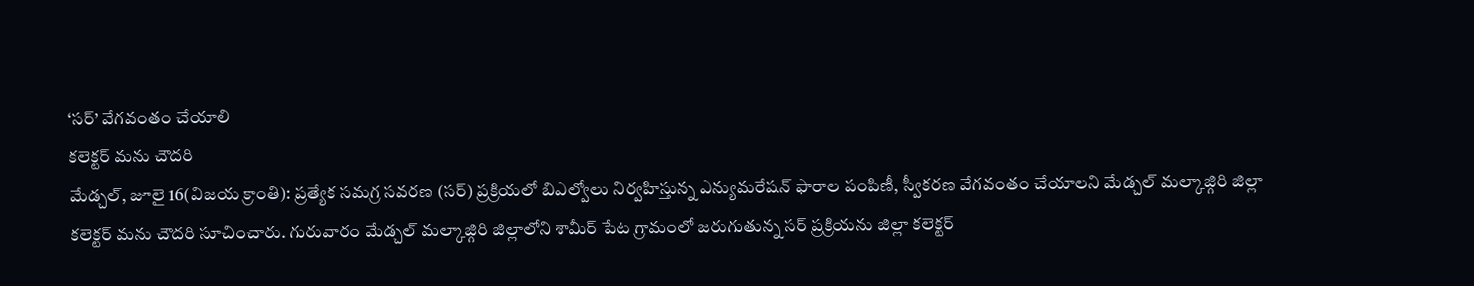‘సర్’ వేగవంతం చేయాలి
కలెక్టర్ మను చౌదరి
మేడ్చల్, జూలై 16(విజయ క్రాంతి): ప్రత్యేక సమగ్ర సవరణ (సర్) ప్రక్రియలో బిఎల్వోలు నిర్వహిస్తున్న ఎన్యుమరేషన్ ఫారాల పంపిణీ, స్వీకరణ వేగవంతం చేయాలని మేడ్చల్ మల్కాజ్గిరి జిల్లా కలెక్టర్ మను చౌదరి సూచించారు. గురువారం మేడ్చల్ మల్కాజ్గిరి జిల్లాలోని శామీర్ పేట గ్రామంలో జరుగుతున్న సర్ ప్రక్రియను జిల్లా కలెక్టర్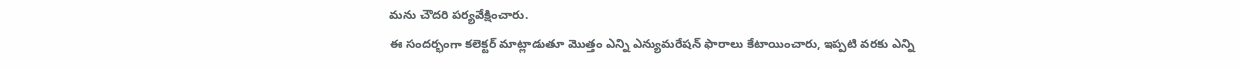మను చౌదరి పర్యవేక్షించారు.
ఈ సందర్భంగా కలెక్టర్ మాట్లాడుతూ మొత్తం ఎన్ని ఎన్యుమరేషన్ ఫారాలు కేటాయించారు, ఇప్పటి వరకు ఎన్ని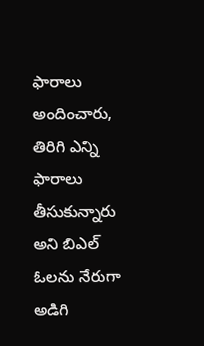ఫారాలు అందించారు, తిరిగి ఎన్ని ఫారాలు తీసుకున్నారు అని బిఎల్ ఓలను నేరుగా అడిగి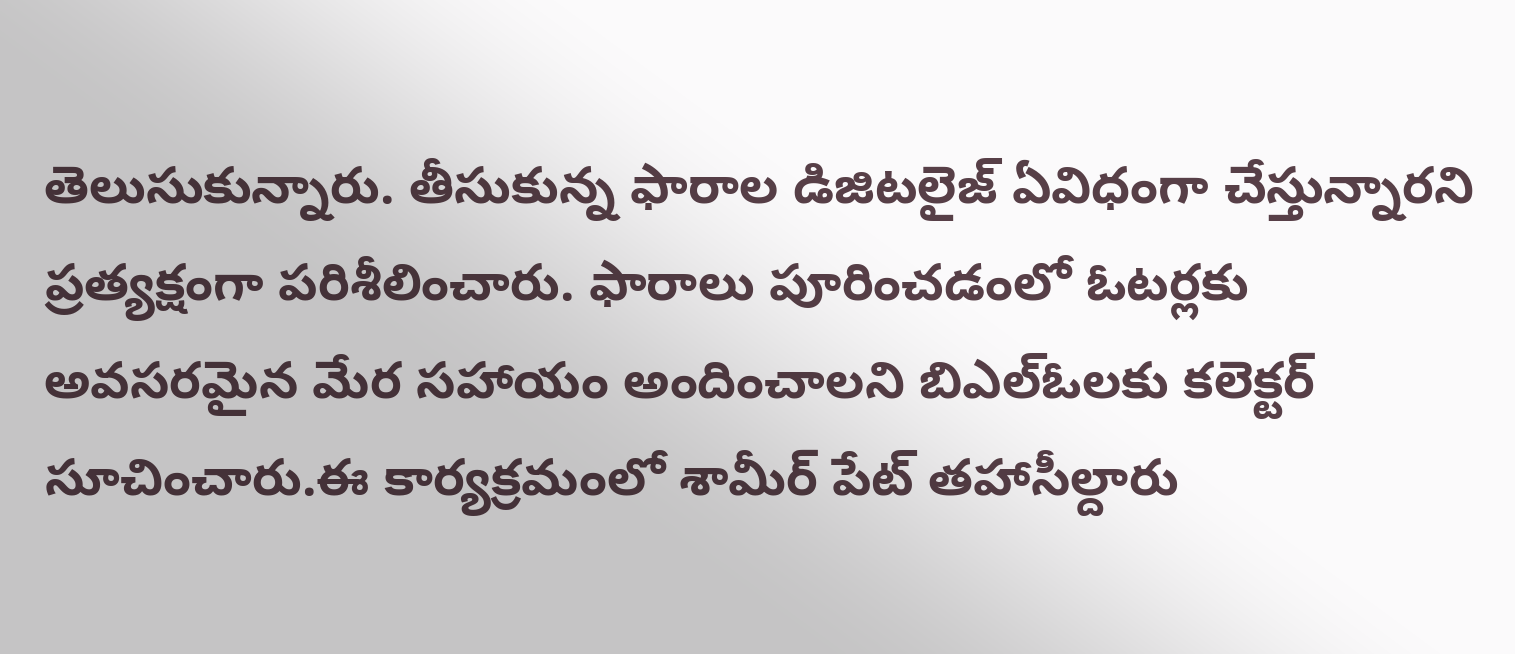తెలుసుకున్నారు. తీసుకున్న ఫారాల డిజిటలైజ్ ఏవిధంగా చేస్తున్నారని ప్రత్యక్షంగా పరిశీలించారు. ఫారాలు పూరించడంలో ఓటర్లకు అవసరమైన మేర సహాయం అందించాలని బిఎల్ఓలకు కలెక్టర్ సూచించారు.ఈ కార్యక్రమంలో శామీర్ పేట్ తహాసీల్దారు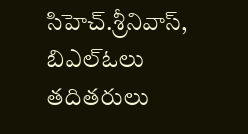సిహెచ్.శ్రీనివాస్, బిఎల్ఓలు తదితరులు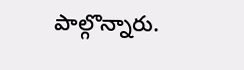పాల్గొన్నారు.